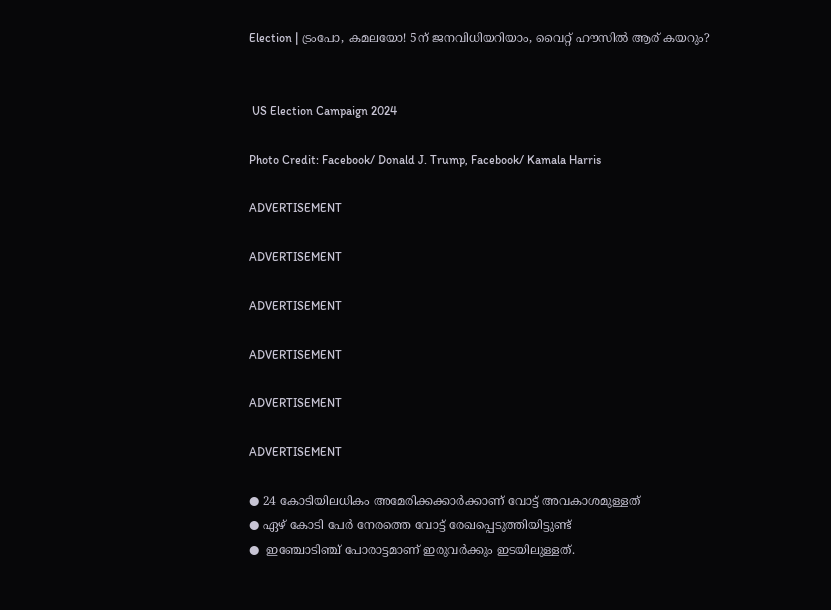Election | ട്രംപോ, കമലയോ! 5ന് ജനവിധിയറിയാം, വൈറ്റ് ഹൗസിൽ ആര് കയറും?


 US Election Campaign 2024

Photo Credit: Facebook/ Donald J. Trump, Facebook/ Kamala Harris

ADVERTISEMENT

ADVERTISEMENT

ADVERTISEMENT

ADVERTISEMENT

ADVERTISEMENT

ADVERTISEMENT

● 24 കോടിയിലധികം അമേരിക്കക്കാർക്കാണ് വോട്ട് അവകാശമുള്ളത്
● ഏഴ് കോടി പേർ നേരത്തെ വോട്ട് രേഖപ്പെടുത്തിയിട്ടുണ്ട്
●  ഇഞ്ചോടിഞ്ച് പോരാട്ടമാണ് ഇരുവർക്കും ഇടയിലുള്ളത്.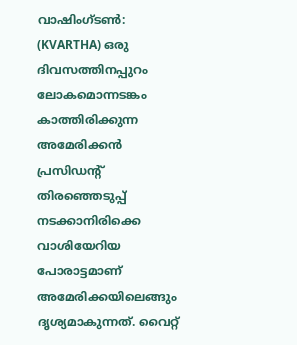വാഷിംഗ്ടൺ: (KVARTHA) ഒരു ദിവസത്തിനപ്പുറം ലോകമൊന്നടങ്കം കാത്തിരിക്കുന്ന അമേരിക്കൻ പ്രസിഡൻ്റ്  തിരഞ്ഞെടുപ്പ് നടക്കാനിരിക്കെ വാശിയേറിയ പോരാട്ടമാണ് അമേരിക്കയിലെങ്ങും ദൃശ്യമാകുന്നത്. വൈറ്റ്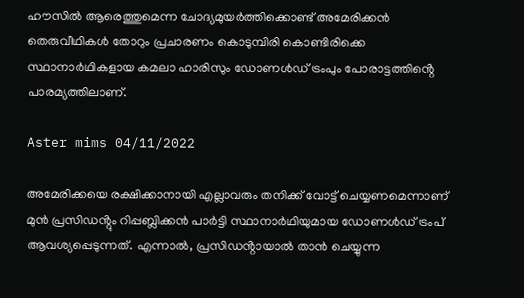ഹൗസിൽ ആരെത്തുമെന്ന ചോദ്യമുയർത്തിക്കൊണ്ട് അമേരിക്കൻ തെരുവീഥികൾ തോറും പ്രചാരണം കൊടുമ്പിരി കൊണ്ടിരിക്കെ സ്ഥാനാർഥികളായ കമലാ ഹാരിസും ഡോണൾഡ് ട്രംപും പോരാട്ടത്തിൻ്റെ പാരമ്യത്തിലാണ്.

Aster mims 04/11/2022

അമേരിക്കയെ രക്ഷിക്കാനായി എല്ലാവരും തനിക്ക് വോട്ട് ചെയ്യണമെന്നാണ് മുന്‍ പ്രസിഡൻ്റും റിപ്പബ്ലിക്കന്‍ പാര്‍ട്ടി സ്ഥാനാര്‍ഥിയുമായ ഡോണള്‍ഡ് ട്രംപ് ആവശ്യപ്പെടുന്നത്. എന്നാൽ, പ്രസിഡൻ്റായാൽ താൻ ചെയ്യുന്ന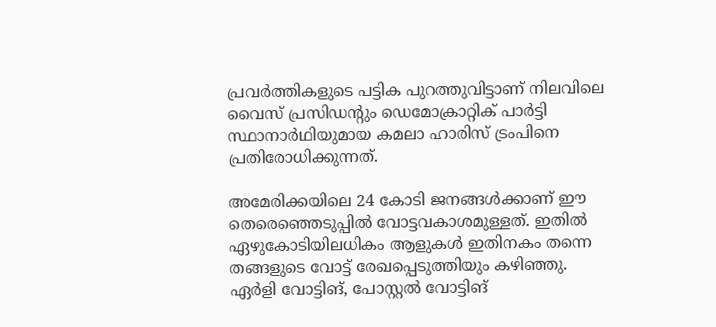പ്രവർത്തികളുടെ പട്ടിക പുറത്തുവിട്ടാണ് നിലവിലെ വൈസ് പ്രസിഡൻ്റും ഡെമോക്രാറ്റിക് പാര്‍ട്ടി സ്ഥാനാര്‍ഥിയുമായ കമലാ ഹാരിസ് ട്രംപിനെ പ്രതിരോധിക്കുന്നത്.

അമേരിക്കയിലെ 24 കോടി ജനങ്ങൾക്കാണ് ഈ തെരെഞ്ഞെടുപ്പിൽ വോട്ടവകാശമുള്ളത്. ഇതിൽ ഏഴുകോടിയിലധികം ആളുകൾ ഇതിനകം തന്നെ തങ്ങളുടെ വോട്ട് രേഖപ്പെടുത്തിയും കഴിഞ്ഞു. ഏര്‍ളി വോട്ടിങ്, പോസ്റ്റല്‍ വോട്ടിങ്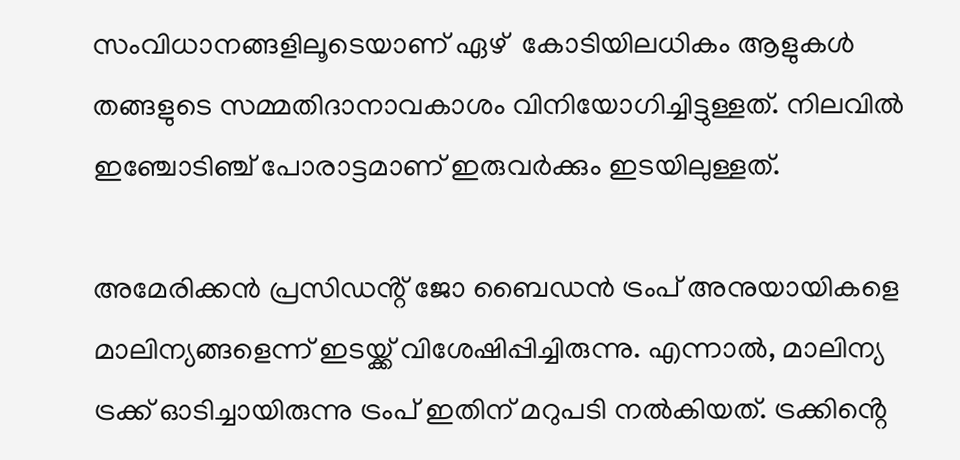സംവിധാനങ്ങളിലൂടെയാണ് ഏഴ്  കോടിയിലധികം ആളുകൾ തങ്ങളുടെ സമ്മതിദാനാവകാശം വിനിയോഗിച്ചിട്ടുള്ളത്. നിലവിൽ ഇഞ്ചോടിഞ്ച് പോരാട്ടമാണ് ഇരുവർക്കും ഇടയിലുള്ളത്.

അമേരിക്കന്‍ പ്രസിഡൻ്റ് ജോ ബൈഡന്‍ ട്രംപ് അനുയായികളെ മാലിന്യങ്ങളെന്ന് ഇടയ്ക്ക് വിശേഷിപ്പിച്ചിരുന്നു. എന്നാൽ, മാലിന്യ ട്രക്ക് ഓടിച്ചായിരുന്നു ട്രംപ് ഇതിന് മറുപടി നൽകിയത്. ട്രക്കിൻ്റെ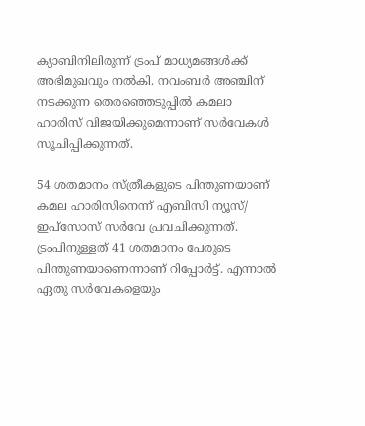ക്യാബിനിലിരുന്ന് ട്രംപ് മാധ്യമങ്ങള്‍ക്ക് അഭിമുഖവും നല്‍കി. നവംബർ അഞ്ചിന് നടക്കുന്ന തെരഞ്ഞെടുപ്പിൽ കമലാ ഹാരിസ് വിജയിക്കുമെന്നാണ് സര്‍വേകള്‍ സൂചിപ്പിക്കുന്നത്.

54 ശതമാനം സ്ത്രീകളുടെ പിന്തുണയാണ് കമല ഹാരിസിനെന്ന് എബിസി ന്യൂസ്/ ഇപ്‌സോസ് സര്‍വേ പ്രവചിക്കുന്നത്. ട്രംപിനുള്ളത് 41 ശതമാനം പേരുടെ പിന്തുണയാണെന്നാണ് റിപ്പോര്‍ട്ട്. എന്നാൽ ഏതു സർവേകളെയും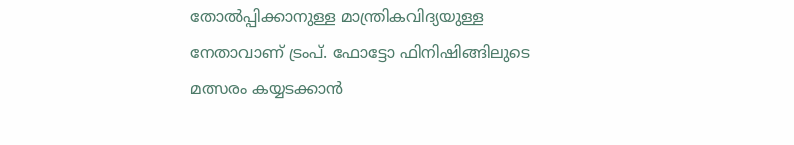തോൽപ്പിക്കാനുള്ള മാന്ത്രികവിദ്യയുള്ള നേതാവാണ് ട്രംപ്. ഫോട്ടോ ഫിനിഷിങ്ങിലുടെ മത്സരം കയ്യടക്കാൻ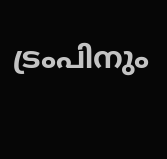ട്രംപിനും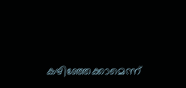കഴിഞ്ഞേക്കാമെന്ന്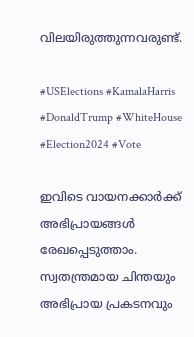വിലയിരുത്തുന്നവരുണ്ട്.

#USElections #KamalaHarris #DonaldTrump #WhiteHouse #Election2024 #Vote

ഇവിടെ വായനക്കാർക്ക് അഭിപ്രായങ്ങൾ രേഖപ്പെടുത്താം. സ്വതന്ത്രമായ ചിന്തയും അഭിപ്രായ പ്രകടനവും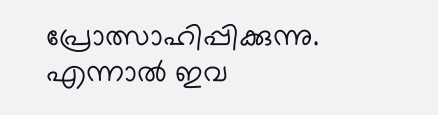പ്രോത്സാഹിപ്പിക്കുന്നു. എന്നാൽ ഇവ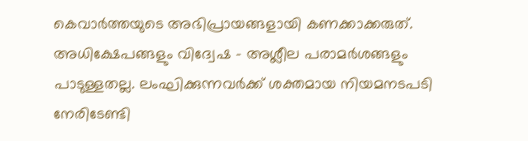കെവാർത്തയുടെ അഭിപ്രായങ്ങളായി കണക്കാക്കരുത്. അധിക്ഷേപങ്ങളും വിദ്വേഷ - അശ്ലീല പരാമർശങ്ങളും പാടുള്ളതല്ല. ലംഘിക്കുന്നവർക്ക് ശക്തമായ നിയമനടപടി നേരിടേണ്ടി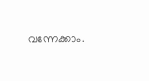വന്നേക്കാം.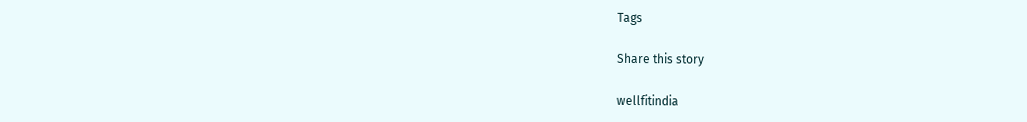Tags

Share this story

wellfitindia